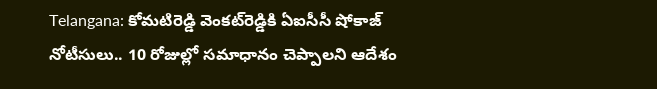Telangana: కోమటిరెడ్డి వెంకట్‌రెడ్డికి ఏఐసీసీ షోకాజ్ నోటీసులు.. 10 రోజుల్లో సమాధానం చెప్పాలని ఆదేశం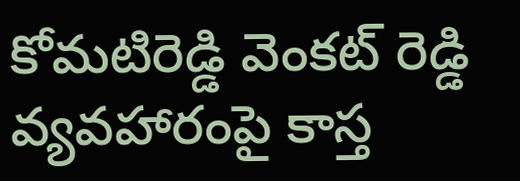కోమటిరెడ్డి వెంకట్ రెడ్డి వ్యవహారంపై కాస్త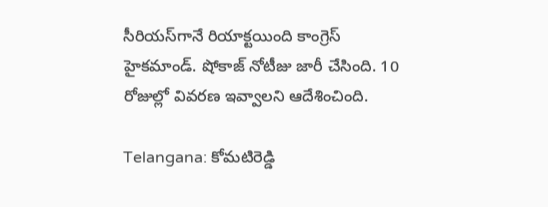సీరియస్‌గానే రియాక్టయింది కాంగ్రెస్ హైకమాండ్. షోకాజ్ నోటీజు జారీ చేసింది. 10 రోజుల్లో వివరణ ఇవ్వాలని ఆదేశించింది.

Telangana: కోమటిరెడ్డి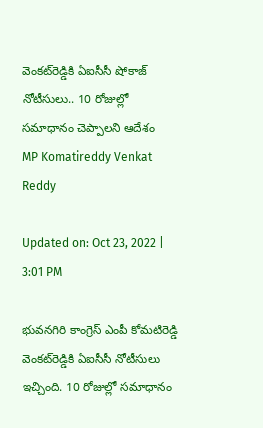వెంకట్‌రెడ్డికి ఏఐసీసీ షోకాజ్ నోటీసులు.. 10 రోజుల్లో సమాధానం చెప్పాలని ఆదేశం
MP Komatireddy Venkat Reddy

Updated on: Oct 23, 2022 | 3:01 PM

భువనగిరి కాంగ్రెస్ ఎంపీ కోమటిరెడ్డి వెంకట్‌రెడ్డికి ఏఐసీసీ నోటీసులు ఇచ్చింది. 10 రోజుల్లో సమాధానం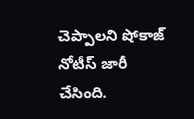చెప్పాలని షోకాజ్‌ నోటీస్‌ జారీ చేసింది.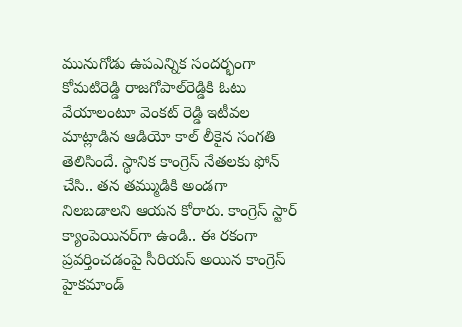మునుగోడు ఉపఎన్నిక సందర్భంగా కోమటిరెడ్డి రాజగోపాల్‌రెడ్డికి ఓటు వేయాలంటూ వెంకట్ రెడ్డి ఇటీవల మాట్లాడిన ఆడియో కాల్ లీకైన సంగతి తెలిసిందే. స్థానిక కాంగ్రెస్ నేతలకు ఫోన్ చేసి.. తన తమ్ముడికి అండగా నిలబడాలని ఆయన కోరారు. కాంగ్రెస్ స్టార్ క్యాంపెయినర్‌గా ఉండి.. ఈ రకంగా ప్రవర్తించడంపై సీరియస్ అయిన కాంగ్రెస్ హైకమాండ్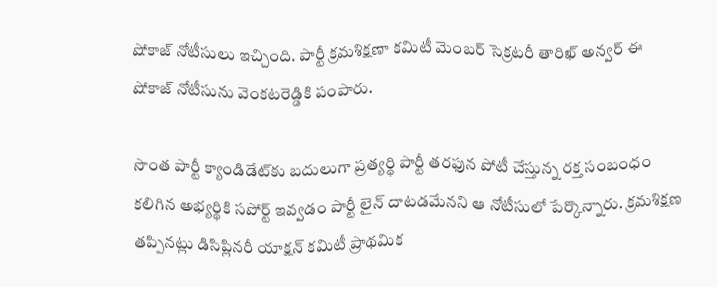షోకాజ్‌ నోటీసులు ఇచ్చింది. పార్టీ క్రమశిక్షణా కమిటీ మెంబర్ సెక్రటరీ తారిఖ్ అన్వర్ ఈ షోకాజ్ నోటీసును వెంకటరెడ్డికి పంపారు.

సొంత పార్టీ క్యాండిడేట్‌కు బదులుగా ప్రత్యర్థి పార్టీ తరఫున పోటీ చేస్తున్న రక్త సంబంధం కలిగిన అభ్యర్థికి సపోర్ట్ ఇవ్వడం పార్టీ లైన్ దాటడమేనని ఆ నోటీసులో పేర్కొన్నారు. క్రమశిక్షణ తప్పినట్లు డిసిప్లినరీ యాక్షన్ కమిటీ ప్రాథమిక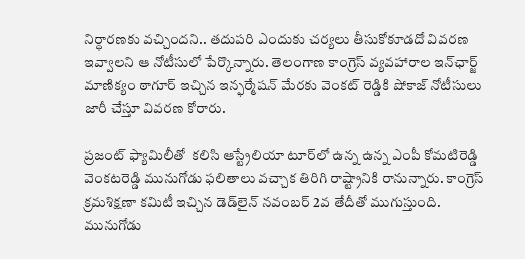నిర్ధారణకు వచ్చిందని.. తదుపరి ఎందుకు చర్యలు తీసుకోకూడదో వివరణ ఇవ్వాలని ఆ నోటీసులో పేర్కొన్నారు. తెలంగాణ కాంగ్రెస్‌ వ్యవహారాల ఇన్‌ఛార్జ్‌ మాణిక్యం ఠాగూర్ ఇచ్చిన ఇన్ఫర్మేషన్ మేరకు వెంకట్ రెడ్డికి షోకాజ్‌ నోటీసులు జారీ చేస్తూ వివరణ కోరారు.

ప్రజంట్ ఫ్యామిలీతో  కలిసి ఆస్ట్రేలియా టూర్‌లో ఉన్న ఉన్న ఎంపీ కోమటిరెడ్డి వెంకటరెడ్డి మునుగోడు ఫలితాలు వచ్చాక తిరిగి రాష్ట్రానికి రానున్నారు. కాంగ్రెస్ క్రమశిక్షణా కమిటీ ఇచ్చిన డెడ్‌లైన్ నవంబర్ 2వ తేదీతో ముగుస్తుంది. మునుగోడు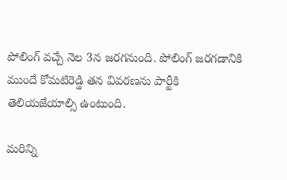పోలింగ్ వచ్చే నెల 3న జరగనుంది. పోలింగ్‌ జరగడానికి ముందే కోమటిరెడ్డి తన వివరణను పార్టీకి  తెలియజేయాల్సి ఉంటుంది.

మరిన్ని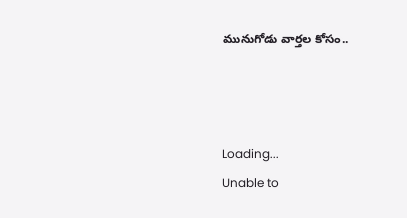మునుగోడు వార్తల కోసం..



Loading...
Unable to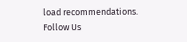load recommendations.
Follow Us